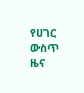የሀገር ውስጥ ዜና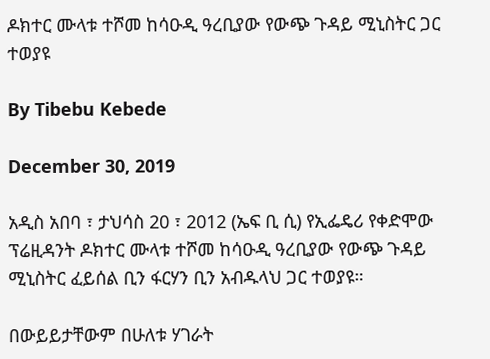ዶክተር ሙላቱ ተሾመ ከሳዑዲ ዓረቢያው የውጭ ጉዳይ ሚኒስትር ጋር ተወያዩ

By Tibebu Kebede

December 30, 2019

አዲስ አበባ ፣ ታህሳስ 20 ፣ 2012 (ኤፍ ቢ ሲ) የኢፌዴሪ የቀድሞው ፕሬዚዳንት ዶክተር ሙላቱ ተሾመ ከሳዑዲ ዓረቢያው የውጭ ጉዳይ ሚኒስትር ፈይሰል ቢን ፋርሃን ቢን አብዱላህ ጋር ተወያዩ።

በውይይታቸውም በሁለቱ ሃገራት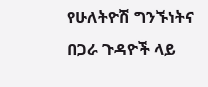የሁለትዮሽ ግንኙነትና በጋራ ጉዳዮች ላይ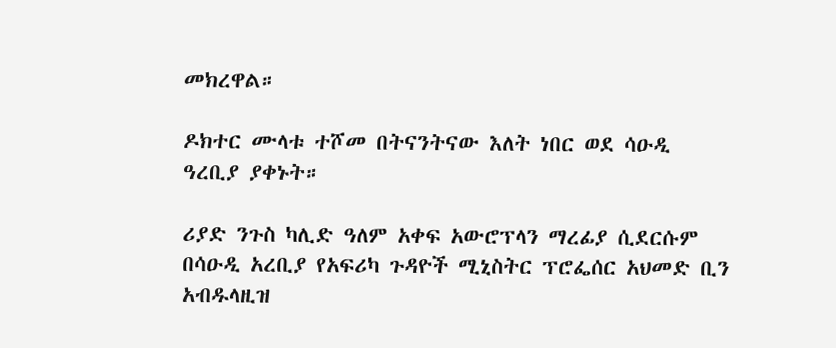መክረዋል።

ዶክተር ሙላቱ ተሾመ በትናንትናው እለት ነበር ወደ ሳዑዲ ዓረቢያ ያቀኑት።

ሪያድ ንጉስ ካሊድ ዓለም አቀፍ አውሮፕላን ማረፊያ ሲደርሱም በሳዑዲ አረቢያ የአፍሪካ ጉዳዮች ሚኒስትር ፕሮፌሰር አህመድ ቢን አብዱላዚዝ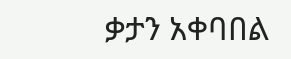ቃታን አቀባበል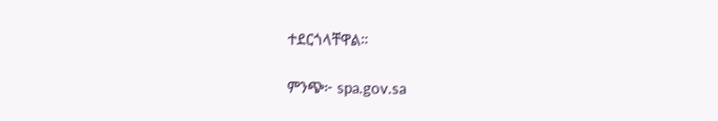ተደርጎላቸዋል።

ምንጭ፦ spa.gov.sa